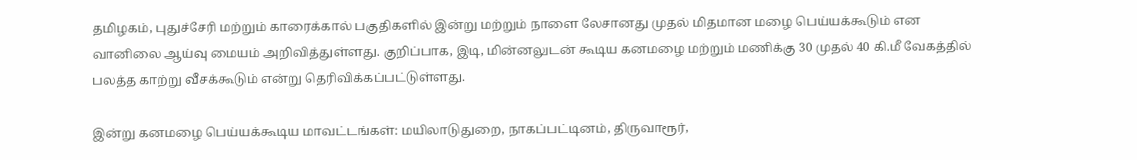தமிழகம், புதுச்சேரி மற்றும் காரைக்கால் பகுதிகளில் இன்று மற்றும் நாளை லேசானது முதல் மிதமான மழை பெய்யக்கூடும் என வானிலை ஆய்வு மையம் அறிவித்துள்ளது. குறிப்பாக, இடி, மின்னலுடன் கூடிய கனமழை மற்றும் மணிக்கு 30 முதல் 40 கி.மீ வேகத்தில் பலத்த காற்று வீசக்கூடும் என்று தெரிவிக்கப்பட்டுள்ளது.

இன்று கனமழை பெய்யக்கூடிய மாவட்டங்கள்: மயிலாடுதுறை, நாகப்பட்டினம், திருவாரூர்,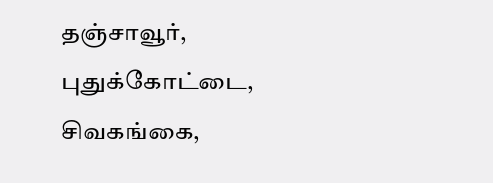தஞ்சாவூர், புதுக்கோட்டை, சிவகங்கை,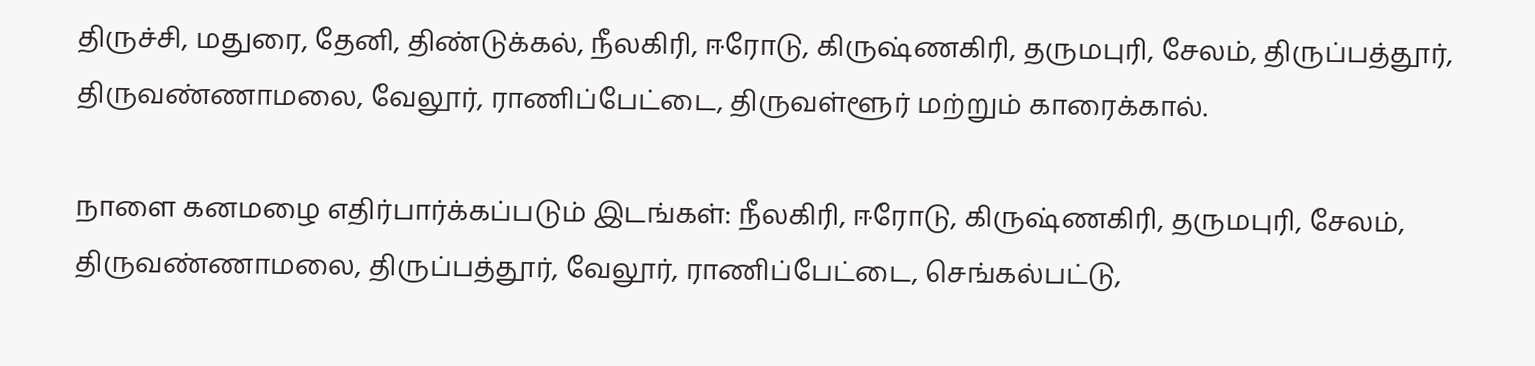திருச்சி, மதுரை, தேனி, திண்டுக்கல், நீலகிரி, ஈரோடு, கிருஷ்ணகிரி, தருமபுரி, சேலம், திருப்பத்தூர், திருவண்ணாமலை, வேலூர், ராணிப்பேட்டை, திருவள்ளூர் மற்றும் காரைக்கால்.

நாளை கனமழை எதிர்பார்க்கப்படும் இடங்கள்: நீலகிரி, ஈரோடு, கிருஷ்ணகிரி, தருமபுரி, சேலம், திருவண்ணாமலை, திருப்பத்தூர், வேலூர், ராணிப்பேட்டை, செங்கல்பட்டு,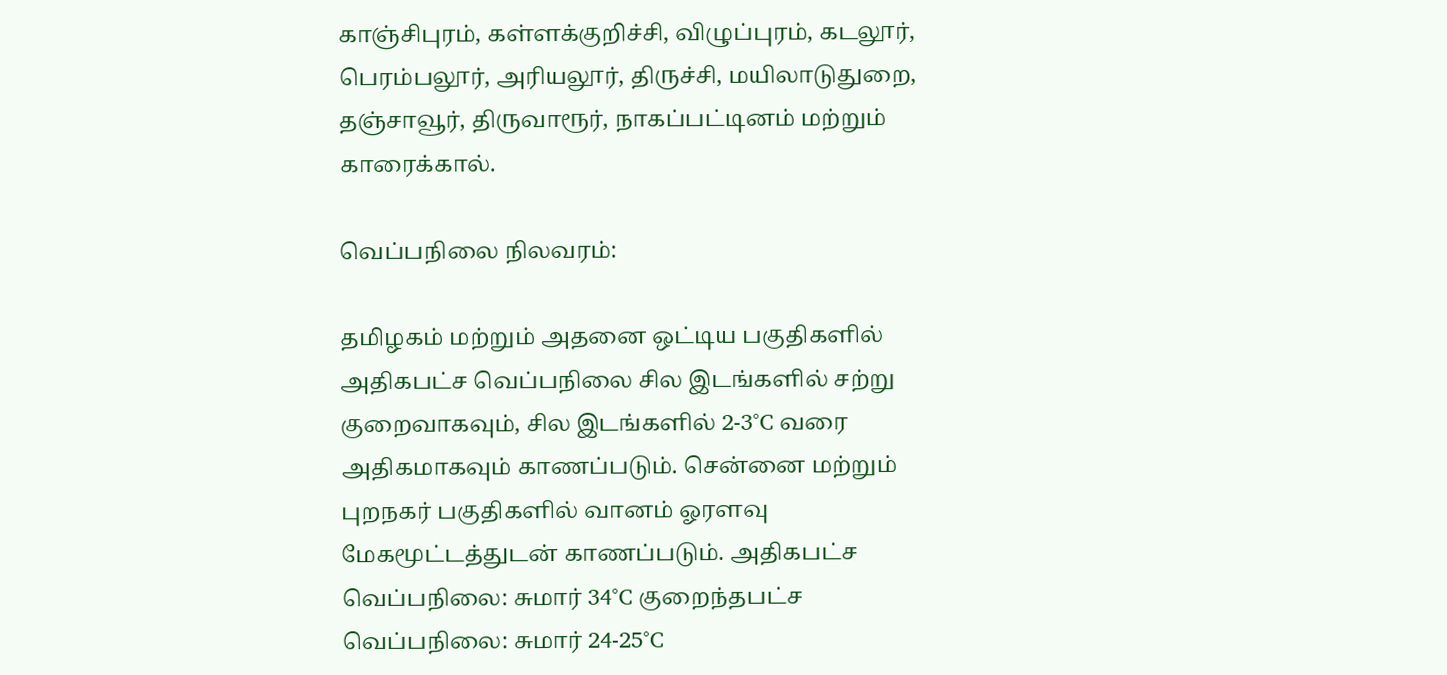காஞ்சிபுரம், கள்ளக்குறிச்சி, விழுப்புரம், கடலூர், பெரம்பலூர், அரியலூர், திருச்சி, மயிலாடுதுறை, தஞ்சாவூர், திருவாரூர், நாகப்பட்டினம் மற்றும் காரைக்கால்.

வெப்பநிலை நிலவரம்:

தமிழகம் மற்றும் அதனை ஒட்டிய பகுதிகளில் அதிகபட்ச வெப்பநிலை சில இடங்களில் சற்று குறைவாகவும், சில இடங்களில் 2-3°C வரை அதிகமாகவும் காணப்படும். சென்னை மற்றும் புறநகர் பகுதிகளில் வானம் ஓரளவு மேகமூட்டத்துடன் காணப்படும். அதிகபட்ச வெப்பநிலை: சுமார் 34°C குறைந்தபட்ச வெப்பநிலை: சுமார் 24-25°C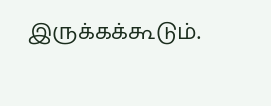இருக்கக்கூடும்.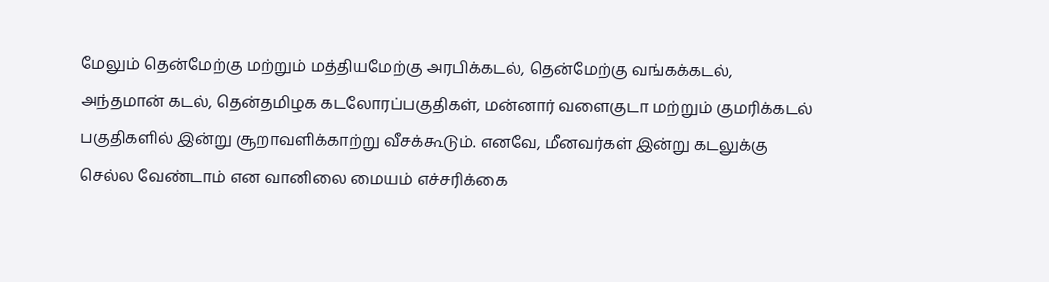மேலும் தென்மேற்கு மற்றும் மத்தியமேற்கு அரபிக்கடல், தென்மேற்கு வங்கக்கடல், அந்தமான் கடல், தென்தமிழக கடலோரப்பகுதிகள், மன்னார் வளைகுடா மற்றும் குமரிக்கடல் பகுதிகளில் இன்று சூறாவளிக்காற்று வீசக்கூடும். எனவே, மீனவர்கள் இன்று கடலுக்கு செல்ல வேண்டாம் என வானிலை மையம் எச்சரிக்கை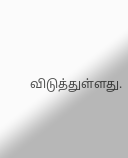விடுத்துள்ளது.